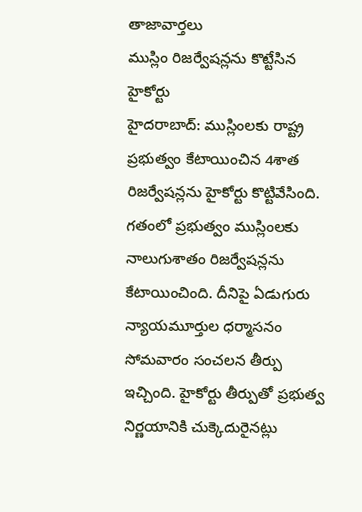తాజావార్తలు
ముస్లిం రిజర్వేషన్లను కొట్టేసిన హైకోర్టు
హైదరాబాద్: ముస్లింలకు రాష్ట్ర ప్రభుత్వం కేటాయించిన 4శాత రిజర్వేషన్లను హైకోర్టు కొట్టివేసింది. గతంలో ప్రభుత్వం ముస్లింలకు నాలుగుశాతం రిజర్వేషన్లను కేటాయించింది. దీనిపై ఏడుగురు న్యాయమూర్తుల ధర్మాసనం సోమవారం సంచలన తీర్పు ఇచ్చింది. హైకోర్టు తీర్పుతో ప్రభుత్వ నిర్ణయానికి చుక్కెదురైనట్లు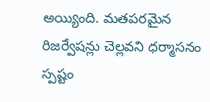అయ్యింది. మతపరమైన రిజర్వేషన్లు చెల్లవని ధర్మాసనం స్పష్టం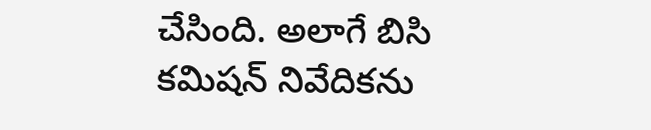చేసింది. అలాగే బిసి కమిషన్ నివేదికను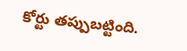కోర్టు తప్పుబట్టింది.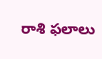రాశి ఫలాలు